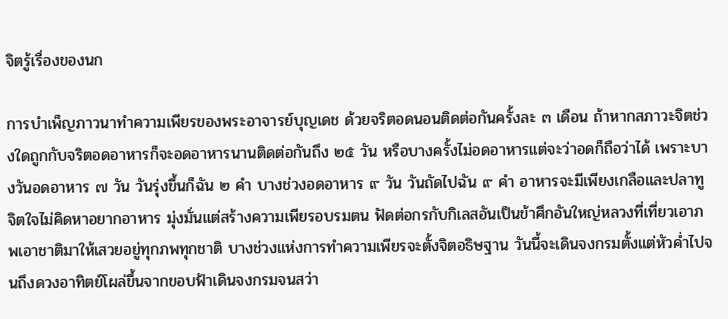จิตรู้เรื่องของนก

การบำเพ็ญภาวนาทำความเพียรของพระอาจารย์บุญเดช ด้วยจริตอดนอนติดต่อกันครั้งละ ๓ เดือน ถ้าหากสภาวะจิตช่วงใดถูกกับจริตอดอาหารก็จะอดอาหารนานติดต่อกันถึง ๒๕ วัน หรือบางครั้งไม่อดอาหารแต่จะว่าอดก็ถือว่าได้ เพราะบางวันอดอาหาร ๗ วัน วันรุ่งขึ้นก็ฉัน ๒ คำ บางช่วงอดอาหาร ๙ วัน วันถัดไปฉัน ๙ คำ อาหารจะมีเพียงเกลือและปลาทู จิตใจไม่คิดหาอยากอาหาร มุ่งมั่นแต่สร้างความเพียรอบรมตน ฟัดต่อกรกับกิเลสอันเป็นข้าศึกอันใหญ่หลวงที่เที่ยวเอาภพเอาชาติมาให้เสวยอยู่ทุกภพทุกชาติ บางช่วงแห่งการทำความเพียรจะตั้งจิตอธิษฐาน วันนี้จะเดินจงกรมตั้งแต่หัวค่ำไปจนถึงดวงอาทิตย์โผล่ขึ้นจากขอบฟ้าเดินจงกรมจนสว่า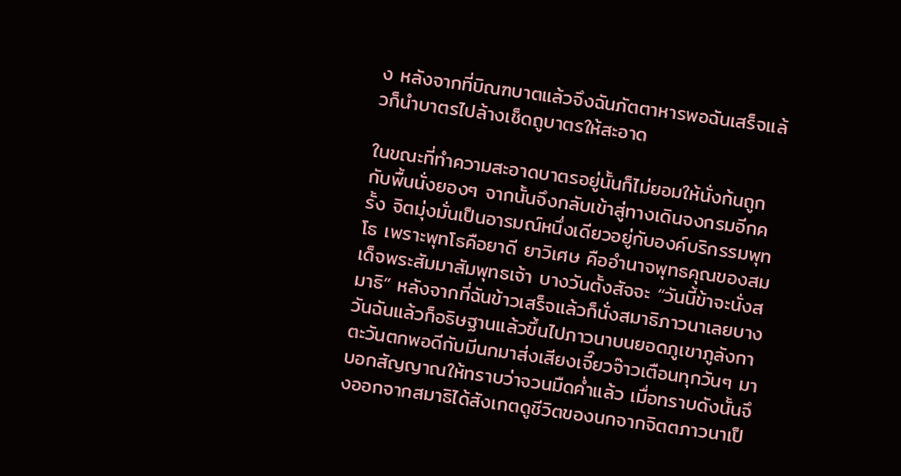ง หลังจากที่บิณฑบาตแล้วจึงฉันภัตตาหารพอฉันเสร็จแล้วก็นำบาตรไปล้างเช็ดถูบาตรให้สะอาด

ในขณะที่ทำความสะอาดบาตรอยู่นั้นก็ไม่ยอมให้นั่งก้นถูกกับพื้นนั่งยองๆ จากนั้นจึงกลับเข้าสู่ทางเดินจงกรมอีกครั้ง จิตมุ่งมั่นเป็นอารมณ์หนึ่งเดียวอยู่กับองค์บริกรรมพุทโธ เพราะพุทโธคือยาดี ยาวิเศษ คืออำนาจพุทธคุณของสมเด็จพระสัมมาสัมพุทธเจ้า บางวันตั้งสัจจะ “วันนี้ข้าจะนั่งสมาธิ” หลังจากที่ฉันข้าวเสร็จแล้วก็นั่งสมาธิภาวนาเลยบางวันฉันแล้วก็อธิษฐานแล้วขึ้นไปภาวนาบนยอดภูเขาภูลังกา ตะวันตกพอดีกับมีนกมาส่งเสียงเจี๊ยวจ๊าวเตือนทุกวันๆ มาบอกสัญญาณให้ทราบว่าจวนมืดค่ำแล้ว เมื่อทราบดังนั้นจึงออกจากสมาธิได้สังเกตดูชีวิตของนกจากจิตตภาวนาเป็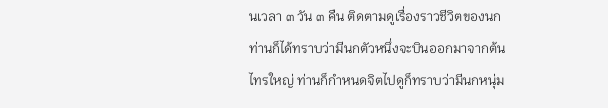นเวลา ๓ วัน ๓ คืน ติดตามดูเรื่องราวชีวิตของนกท่านก็ได้ทราบว่ามีนกตัวหนึ่งจะบินออกมาจากต้นไทรใหญ่ ท่านก็กำหนดจิตไปดูก็ทราบว่ามีนกหนุ่ม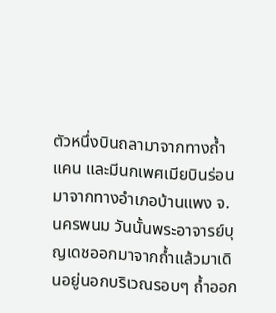ตัวหนึ่งบินถลามาจากทางถ้ำแคน และมีนกเพศเมียบินร่อนมาจากทางอำเภอบ้านแพง จ. นครพนม วันนั้นพระอาจารย์บุญเดชออกมาจากถ้ำแล้วมาเดินอยู่นอกบริเวณรอบๆ ถ้ำออก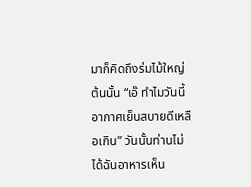มาก็คิดถึงร่มไม้ใหญ่ต้นนั้น “เอ๊ ทำไมวันนี้ อากาศเย็นสบายดีเหลือเกิน” วันนั้นท่านไม่ได้ฉันอาหารเห็น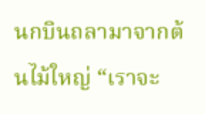นกบินถลามาจากต้นไม้ใหญ่ “เราจะ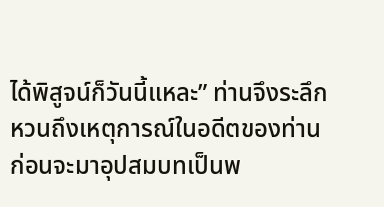ได้พิสูจน์ก็วันนี้แหละ” ท่านจึงระลึกหวนถึงเหตุการณ์ในอดีตของท่านก่อนจะมาอุปสมบทเป็นพ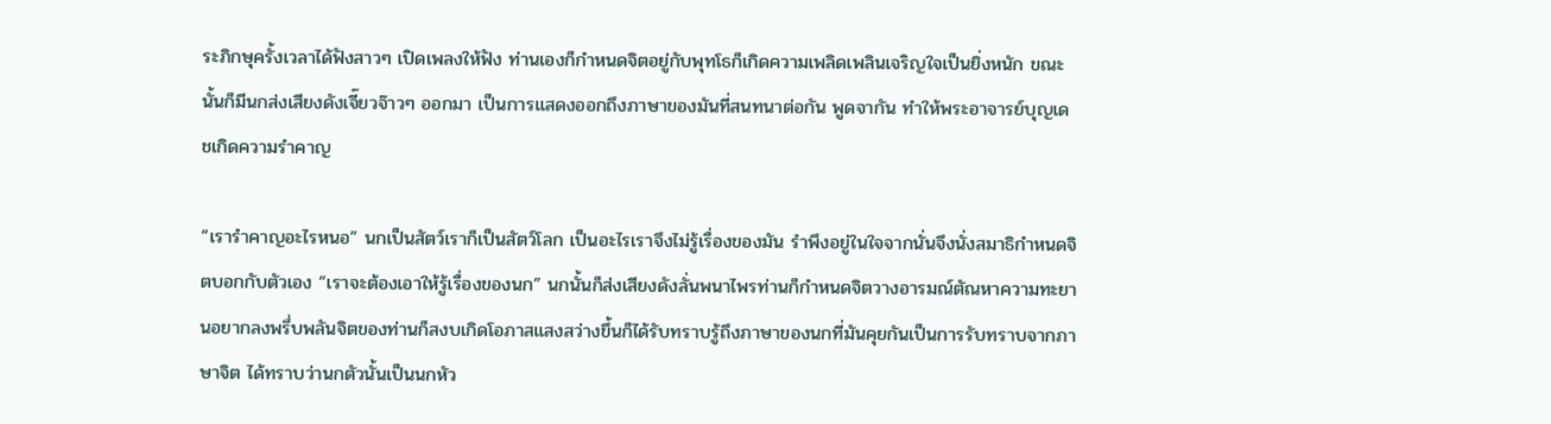ระภิกษุครั้งเวลาได้ฟังสาวๆ เปิดเพลงให้ฟัง ท่านเองก็กำหนดจิตอยู่กับพุทโธก็เกิดความเพลิดเพลินเจริญใจเป็นยิ่งหนัก ขณะนั้นก็มีนกส่งเสียงดังเจี๊ยวจ๊าวๆ ออกมา เป็นการแสดงออกถึงภาษาของมันที่สนทนาต่อกัน พูดจากัน ทำให้พระอาจารย์บุญเดชเกิดความรำคาญ

“เรารำคาญอะไรหนอ” นกเป็นสัตว์เราก็เป็นสัตว์โลก เป็นอะไรเราจึงไม่รู้เรื่องของมัน รำพึงอยู่ในใจจากนั่นจึงนั่งสมาธิกำหนดจิตบอกกับตัวเอง “เราจะต้องเอาให้รู้เรื่องของนก” นกนั้นก็ส่งเสียงดังลั่นพนาไพรท่านก็กำหนดจิตวางอารมณ์ตัณหาความทะยานอยากลงพรึ่บพลันจิตของท่านก็สงบเกิดโอภาสแสงสว่างขึ้นก็ได้รับทราบรู้ถึงภาษาของนกที่มันคุยกันเป็นการรับทราบจากภาษาจิต ได้ทราบว่านกตัวนั้นเป็นนกหัว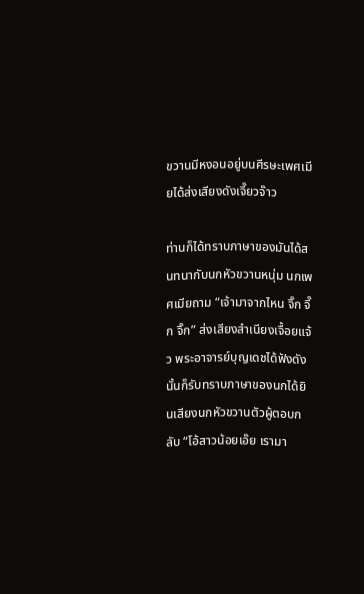ขวานมีหงอนอยู่บนศีรษะเพศเมียได้ส่งเสียงดังเจี๊ยวจ๊าว

ท่านก็ได้ทราบภาษาของมันได้สนทนากับนกหัวขวานหนุ่ม นกเพศเมียถาม “เจ้ามาจากไหน จิ๊ก จี๊ก จิ๊ก” ส่งเสียงสำเนียงเจื้อยแจ้ว พระอาจารย์บุญเดชได้ฟังดังนั้นก็รับทราบภาษาของนกได้ยินเสียงนกหัวขวานตัวผู้ตอบกลับ “โอ้สาวน้อยเอ๊ย เรามา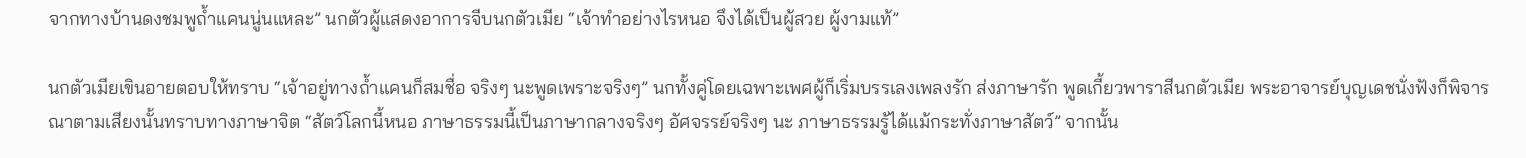จากทางบ้านดงชมพูถ้ำแคนนู่นแหละ” นกตัวผู้แสดงอาการจีบนกตัวเมีย “เจ้าทำอย่างไรหนอ จึงได้เป็นผู้สวย ผู้งามแท้”

นกตัวเมียเขินอายตอบให้ทราบ “เจ้าอยู่ทางถ้ำแคนก็สมชื่อ จริงๆ นะพูดเพราะจริงๆ” นกทั้งคู่โดยเฉพาะเพศผู้ก็เริ่มบรรเลงเพลงรัก ส่งภาษารัก พูดเกี้ยวพาราสีนกตัวเมีย พระอาจารย์บุญเดชนั่งฟังก็พิจารณาตามเสียงนั้นทราบทางภาษาจิต “สัตว์โลกนี้หนอ ภาษาธรรมนี้เป็นภาษากลางจริงๆ อัศจรรย์จริงๆ นะ ภาษาธรรมรู้ได้แม้กระทั่งภาษาสัตว์” จากนั้น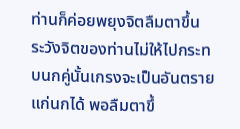ท่านก็ค่อยพยุงจิตลืมตาขึ้น ระวังจิตของท่านไม่ให้ไปกระทบนกคู่นั้นเกรงจะเป็นอันตรายแก่นกได้ พอลืมตาขึ้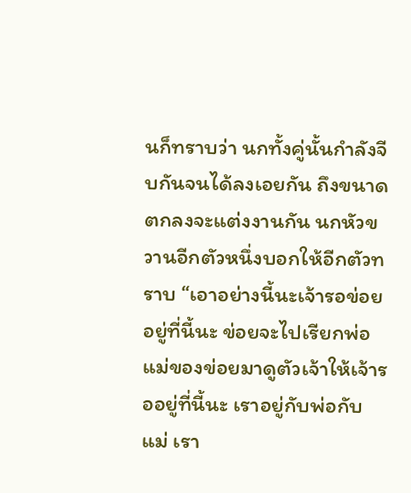นก็ทราบว่า นกทั้งคู่นั้นกำลังจีบกันจนได้ลงเอยกัน ถึงขนาดตกลงจะแต่งงานกัน นกหัวขวานอีกตัวหนึ่งบอกให้อีกตัวทราบ “เอาอย่างนี้นะเจ้ารอข่อยอยู่ที่นี้นะ ข่อยจะไปเรียกพ่อแม่ของข่อยมาดูตัวเจ้าให้เจ้ารออยู่ที่นี้นะ เราอยู่กับพ่อกับแม่ เรา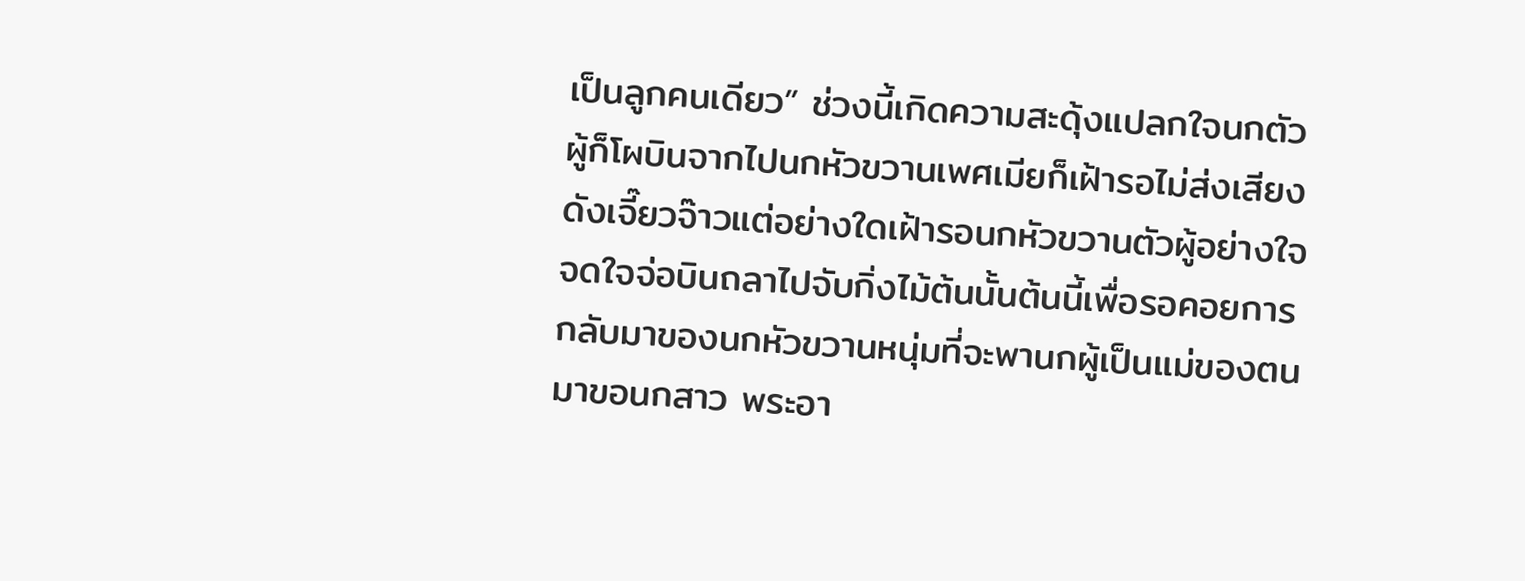เป็นลูกคนเดียว” ช่วงนี้เกิดความสะดุ้งแปลกใจนกตัวผู้ก็โผบินจากไปนกหัวขวานเพศเมียก็เฝ้ารอไม่ส่งเสียงดังเจี๊ยวจ๊าวแต่อย่างใดเฝ้ารอนกหัวขวานตัวผู้อย่างใจจดใจจ่อบินถลาไปจับกิ่งไม้ต้นนั้นต้นนี้เพื่อรอคอยการกลับมาของนกหัวขวานหนุ่มที่จะพานกผู้เป็นแม่ของตนมาขอนกสาว พระอา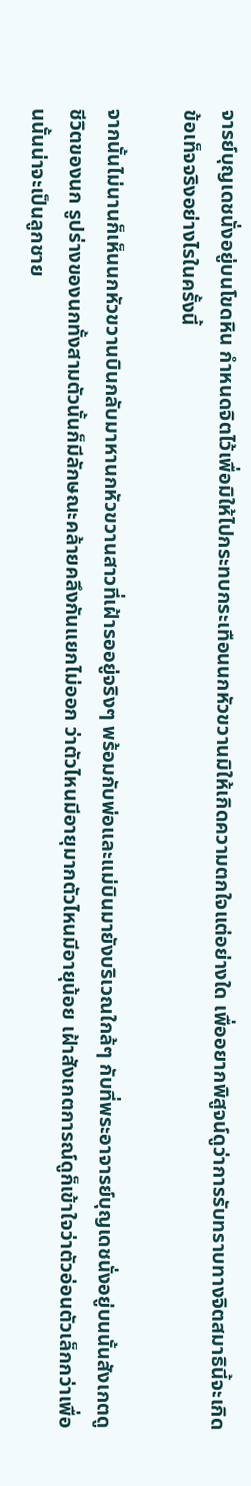จารย์บุญเดชนั่งอยู่บนโขดหิน กำหนดจิตไว้เพื่อมิให้ไปกระทบกระเทือนนกหัวขวานมิให้เกิดความตกใจแต่อย่างใด เพื่ออยากพิสูจน์ดูว่าการรับทราบทางจิตสมาธินี้จะเกิดข้อเท็จจริงอย่างไรในครั้งนี้

จากนั้นไม่นานก็เห็นนกหัวขวานบินกลับมาหานกหัวขวานสาวที่เฝ้ารออยู่จริงๆ พร้อมกับพ่อและแม่บินมายังบริเวณใกล้ๆ กับที่พระอาจารย์บุญเดชนั่งอยู่บนนั้นสังเกตดูชีวิตของนก รูปร่างของนกทั้งสามตัวนั้นก็มีลักษณะคล้ายคลึงกันแยกไม่ออก ว่าตัวไหนมีอายุมากตัวไหนมีอายุน้อย เฝ้าสังเกตการณ์ดูก็เข้าใจว่าตัวอ่อนตัวเล็กกว่าเพื่อนนั้นน่าจะเป็นลูกชาย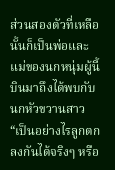ส่วนสองตัวที่เหลือนั้นก็เป็นพ่อและแม่ของนกหนุ่มผู้นี้ บินมาถึงได้พบกับนกหัวขวานสาว “เป็นอย่างไรลูกตกลงกันได้จริงๆ หรือ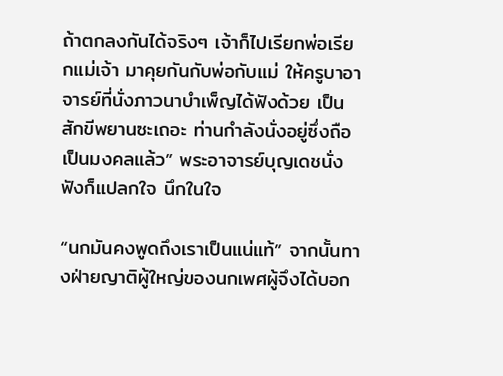ถ้าตกลงกันได้จริงๆ เจ้าก็ไปเรียกพ่อเรียกแม่เจ้า มาคุยกันกับพ่อกับแม่ ให้ครูบาอาจารย์ที่นั่งภาวนาบำเพ็ญได้ฟังด้วย เป็นสักขีพยานซะเถอะ ท่านกำลังนั่งอยู่ซึ่งถือเป็นมงคลแล้ว” พระอาจารย์บุญเดชนั่งฟังก็แปลกใจ นึกในใจ

“นกมันคงพูดถึงเราเป็นแน่แท้” จากนั้นทางฝ่ายญาติผู้ใหญ่ของนกเพศผู้จึงได้บอก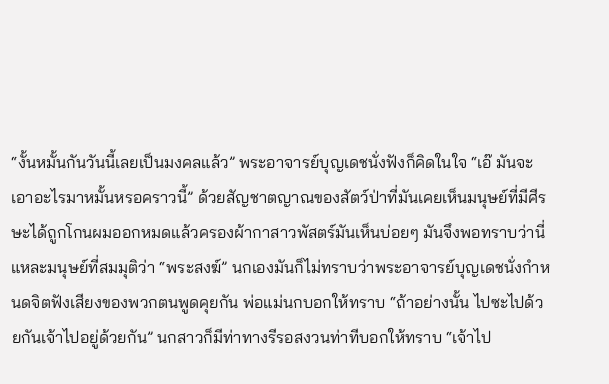“งั้นหมั้นกันวันนี้เลยเป็นมงคลแล้ว” พระอาจารย์บุญเดชนั่งฟังก็คิดในใจ “เอ๊ มันจะเอาอะไรมาหมั้นหรอคราวนี้” ด้วยสัญชาตญาณของสัตว์ป่าที่มันเคยเห็นมนุษย์ที่มีศีรษะได้ถูกโกนผมออกหมดแล้วครองผ้ากาสาวพัสตร์มันเห็นบ่อยๆ มันจึงพอทราบว่านี่แหละมนุษย์ที่สมมุติว่า “พระสงฆ์” นกเองมันก็ไม่ทราบว่าพระอาจารย์บุญเดชนั่งกำหนดจิตฟังเสียงของพวกตนพูดคุยกัน พ่อแม่นกบอกให้ทราบ “ถ้าอย่างนั้น ไปซะไปด้วยกันเจ้าไปอยู่ด้วยกัน” นกสาวก็มีท่าทางรีรอสงวนท่าทีบอกให้ทราบ “เจ้าไป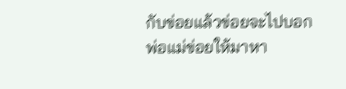กับข่อยแล้วข่อยจะไปบอกพ่อแม่ข่อยให้มาหา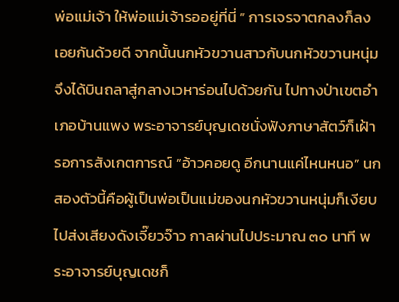พ่อแม่เจ้า ให้พ่อแม่เจ้ารออยู่ที่นี่ ” การเจรจาตกลงก็ลงเอยกันด้วยดี จากนั้นนกหัวขวานสาวกับนกหัวขวานหนุ่มจึงได้บินถลาสู่กลางเวหาร่อนไปด้วยกัน ไปทางป่าเขตอำเภอบ้านแพง พระอาจารย์บุญเดชนั่งฟังภาษาสัตว์ก็เฝ้ารอการสังเกตการณ์ “อ้าวคอยดู อีกนานแค่ไหนหนอ” นกสองตัวนี้คือผู้เป็นพ่อเป็นแม่ของนกหัวขวานหนุ่มก็เงียบไปส่งเสียงดังเจี๊ยวจ๊าว กาลผ่านไปประมาณ ๓๐ นาที พระอาจารย์บุญเดชก็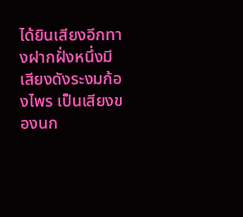ได้ยินเสียงอีกทางฝากฝั่งหนึ่งมีเสียงดังระงมก้องไพร เป็นเสียงของนก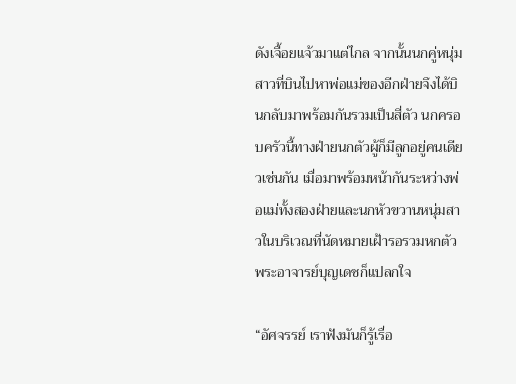ดังเจื้อยแจ้วมาแต่ไกล จากนั้นนกคู่หนุ่มสาวที่บินไปหาพ่อแม่ของอีกฝ่ายจึงได้บินกลับมาพร้อมกันรวมเป็นสี่ตัว นกครอบครัวนี้ทางฝ่ายนกตัวผู้ก็มีลูกอยู่คนเดียวเช่นกัน เมื่อมาพร้อมหน้ากันระหว่างพ่อแม่ทั้งสองฝ่ายและนกหัวขวานหนุ่มสาวในบริเวณที่นัดหมายเฝ้ารอรวมหกตัว พระอาจารย์บุญเดชก็แปลกใจ

“อัศจรรย์ เราฟังมันก็รู้เรื่อ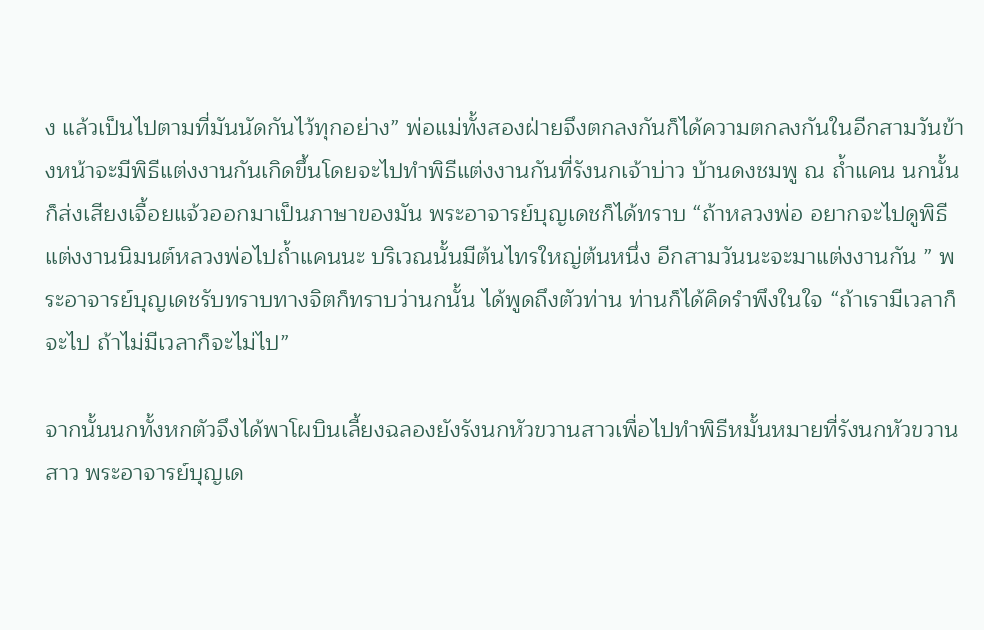ง แล้วเป็นไปตามที่มันนัดกันไว้ทุกอย่าง” พ่อแม่ทั้งสองฝ่ายจึงตกลงกันก็ได้ความตกลงกันในอีกสามวันข้างหน้าจะมีพิธีแต่งงานกันเกิดขึ้นโดยจะไปทำพิธีแต่งงานกันที่รังนกเจ้าบ่าว บ้านดงชมพู ณ ถ้ำแคน นกนั้นก็ส่งเสียงเจื้อยแจ้วออกมาเป็นภาษาของมัน พระอาจารย์บุญเดชก็ได้ทราบ “ถ้าหลวงพ่อ อยากจะไปดูพิธีแต่งงานนิมนต์หลวงพ่อไปถ้ำแคนนะ บริเวณนั้นมีต้นไทรใหญ่ต้นหนึ่ง อีกสามวันนะจะมาแต่งงานกัน ” พระอาจารย์บุญเดชรับทราบทางจิตก็ทราบว่านกนั้น ได้พูดถึงตัวท่าน ท่านก็ได้คิดรำพึงในใจ “ถ้าเรามีเวลาก็จะไป ถ้าไม่มีเวลาก็จะไม่ไป”

จากนั้นนกทั้งหกตัวจึงได้พาโผบินเลี้ยงฉลองยังรังนกหัวขวานสาวเพื่อไปทำพิธีหมั้นหมายที่รังนกหัวขวานสาว พระอาจารย์บุญเด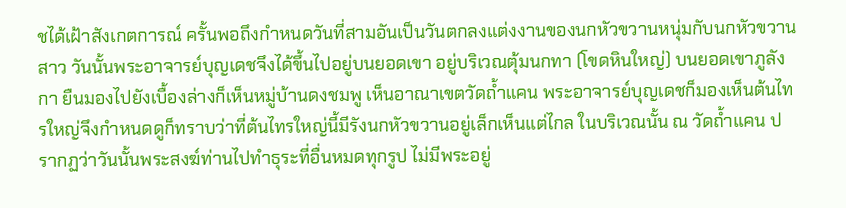ชได้เฝ้าสังเกตการณ์ ครั้นพอถึงกำหนดวันที่สามอันเป็นวันตกลงแต่งงานของนกหัวขวานหนุ่มกับนกหัวขวานสาว วันนั้นพระอาจารย์บุญเดชจึงได้ขึ้นไปอยู่บนยอดเขา อยู่บริเวณตุ้มนกทา (โขดหินใหญ่) บนยอดเขาภูลังกา ยืนมองไปยังเบื้องล่างก็เห็นหมู่บ้านดงชมพู เห็นอาณาเขตวัดถ้ำแคน พระอาจารย์บุญเดชก็มองเห็นต้นไทรใหญ่จึงกำหนดดูก็ทราบว่าที่ต้นไทรใหญ่นี้มีรังนกหัวขวานอยู่เล็กเห็นแต่ไกล ในบริเวณนั้น ณ วัดถ้ำแคน ปรากฏว่าวันนั้นพระสงฆ์ท่านไปทำธุระที่อื่นหมดทุกรูป ไม่มีพระอยู่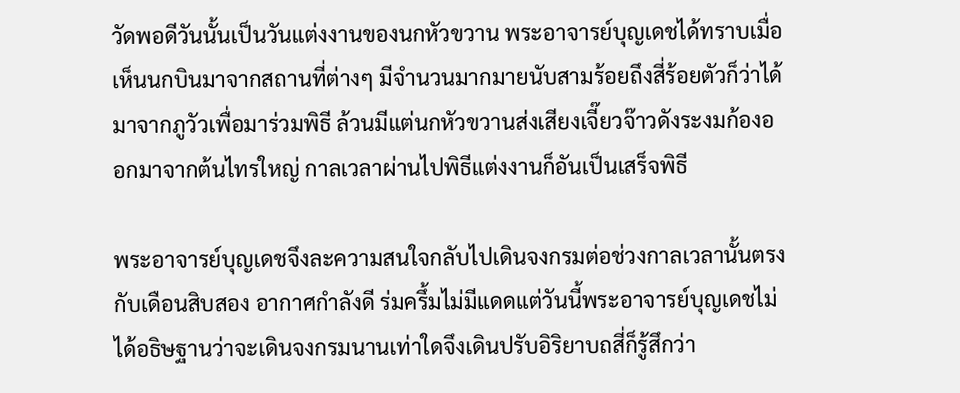วัดพอดีวันนั้นเป็นวันแต่งงานของนกหัวขวาน พระอาจารย์บุญเดชได้ทราบเมื่อเห็นนกบินมาจากสถานที่ต่างๆ มีจำนวนมากมายนับสามร้อยถึงสี่ร้อยตัวก็ว่าได้ มาจากภูวัวเพื่อมาร่วมพิธี ล้วนมีแต่นกหัวขวานส่งเสียงเจี๊ยวจ๊าวดังระงมก้องออกมาจากต้นไทรใหญ่ กาลเวลาผ่านไปพิธีแต่งงานก็อันเป็นเสร็จพิธี

พระอาจารย์บุญเดชจึงละความสนใจกลับไปเดินจงกรมต่อช่วงกาลเวลานั้นตรงกับเดือนสิบสอง อากาศกำลังดี ร่มครึ้มไม่มีแดดแต่วันนี้พระอาจารย์บุญเดชไม่ได้อธิษฐานว่าจะเดินจงกรมนานเท่าใดจึงเดินปรับอิริยาบถสี่ก็รู้สึกว่า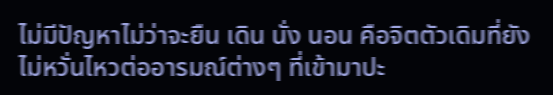ไม่มีปัญหาไม่ว่าจะยืน เดิน นั่ง นอน คือจิตตัวเดิมที่ยังไม่หวั่นไหวต่ออารมณ์ต่างๆ ที่เข้ามาปะ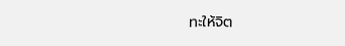ทะให้จิต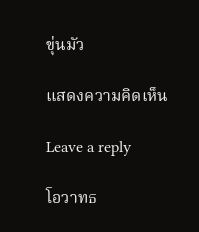ขุ่นมัว

แสดงความคิดเห็น

Leave a reply

โอวาทธ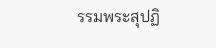รรมพระสุปฏิ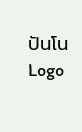ปันโน
Logo